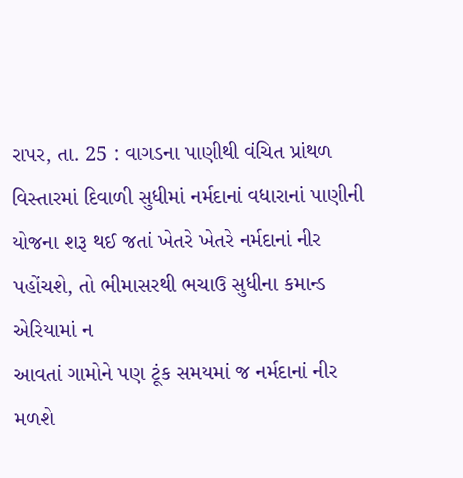રાપર, તા. 25 : વાગડના પાણીથી વંચિત પ્રાંથળ
વિસ્તારમાં દિવાળી સુધીમાં નર્મદાનાં વધારાનાં પાણીની યોજના શરૂ થઈ જતાં ખેતરે ખેતરે નર્મદાનાં નીર પહોંચશે, તો ભીમાસરથી ભચાઉ સુધીના કમાન્ડ એરિયામાં ન
આવતાં ગામોને પણ ટૂંક સમયમાં જ નર્મદાનાં નીર
મળશે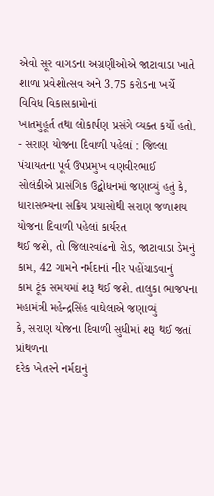એવો સૂર વાગડના અગ્રણીઓએ જાટાવાડા ખાતે શાળા પ્રવેશોત્સવ અને 3.75 કરોડના ખર્ચે વિવિધ વિકાસકામોનાં
ખાતમુહૂર્ત તથા લોકાર્પણ પ્રસંગે વ્યક્ત કર્યો હતો. - સરાણ યોજના દિવાળી પહેલાં : જિલ્લા પંચાયતના પૂર્વ ઉપપ્રમુખ વણવીરભાઈ
સોલંકીએ પ્રાસંગિક ઉદ્બોધનમાં જણાવ્યું હતું કે,
ધારાસભ્યના સક્રિય પ્રયાસોથી સરાણ જળાશય યોજના દિવાળી પહેલાં કાર્યરત
થઈ જશે, તો જિલારવાંઢનો રોડ, જાટાવાડા ડેમનું
કામ, 42 ગામને નર્મદાનાં નીર પહોંચાડવાનું
કામ ટૂંક સમયમાં શરૂ થઈ જશે. તાલુકા ભાજપના મહામંત્રી મહેન્દ્રસિંહ વાઘેલાએ જણાવ્યું
કે, સરાણ યોજના દિવાળી સુધીમાં શરૂ થઈ જતાં પ્રાંથળના
દરેક ખેતરને નર્મદાનું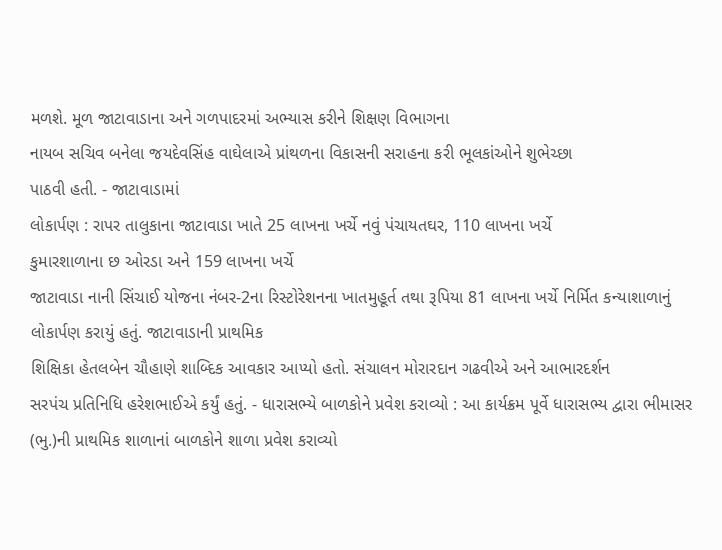મળશે. મૂળ જાટાવાડાના અને ગળપાદરમાં અભ્યાસ કરીને શિક્ષણ વિભાગના
નાયબ સચિવ બનેલા જયદેવસિંહ વાઘેલાએ પ્રાંથળના વિકાસની સરાહના કરી ભૂલકાંઓને શુભેચ્છા
પાઠવી હતી. - જાટાવાડામાં
લોકાર્પણ : રાપર તાલુકાના જાટાવાડા ખાતે 25 લાખના ખર્ચે નવું પંચાયતઘર, 110 લાખના ખર્ચે
કુમારશાળાના છ ઓરડા અને 159 લાખના ખર્ચે
જાટાવાડા નાની સિંચાઈ યોજના નંબર-2ના રિસ્ટોરેશનના ખાતમુહૂર્ત તથા રૂપિયા 81 લાખના ખર્ચે નિર્મિત કન્યાશાળાનું
લોકાર્પણ કરાયું હતું. જાટાવાડાની પ્રાથમિક
શિક્ષિકા હેતલબેન ચૌહાણે શાબ્દિક આવકાર આપ્યો હતો. સંચાલન મોરારદાન ગઢવીએ અને આભારદર્શન
સરપંચ પ્રતિનિધિ હરેશભાઈએ કર્યું હતું. - ધારાસભ્યે બાળકોને પ્રવેશ કરાવ્યો : આ કાર્યક્રમ પૂર્વે ધારાસભ્ય દ્વારા ભીમાસર
(ભુ.)ની પ્રાથમિક શાળાનાં બાળકોને શાળા પ્રવેશ કરાવ્યો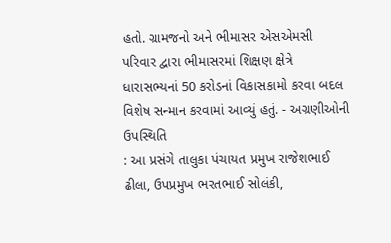હતો. ગ્રામજનો અને ભીમાસર એસએમસી
પરિવાર દ્વારા ભીમાસરમાં શિક્ષણ ક્ષેત્રે ધારાસભ્યનાં 50 કરોડનાં વિકાસકામો કરવા બદલ
વિશેષ સન્માન કરવામાં આવ્યું હતું. - અગ્રણીઓની ઉપસ્થિતિ
: આ પ્રસંગે તાલુકા પંચાયત પ્રમુખ રાજેશભાઈ
ઢીલા, ઉપપ્રમુખ ભરતભાઈ સોલંકી,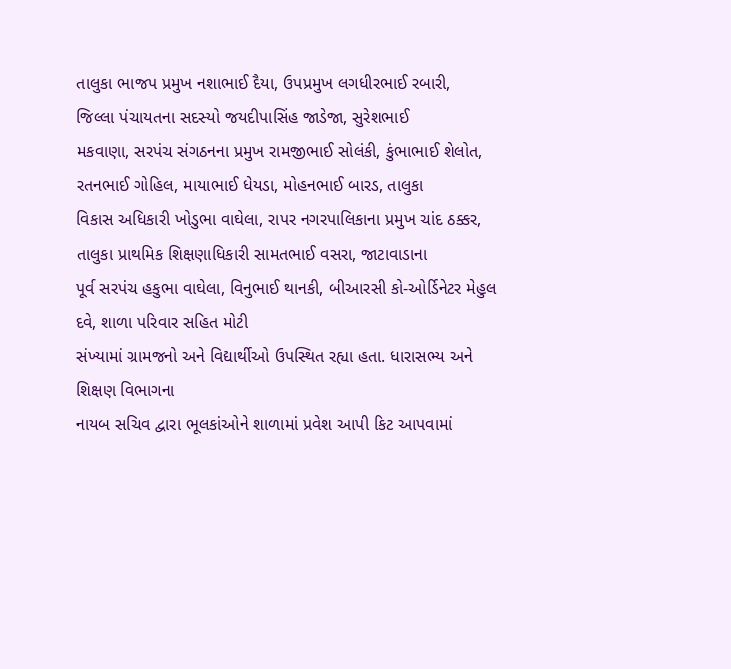તાલુકા ભાજપ પ્રમુખ નશાભાઈ દૈયા, ઉપપ્રમુખ લગધીરભાઈ રબારી,
જિલ્લા પંચાયતના સદસ્યો જયદીપાસિંહ જાડેજા, સુરેશભાઈ
મકવાણા, સરપંચ સંગઠનના પ્રમુખ રામજીભાઈ સોલંકી, કુંભાભાઈ શેલોત, રતનભાઈ ગોહિલ, માયાભાઈ ધેયડા, મોહનભાઈ બારડ, તાલુકા
વિકાસ અધિકારી ખોડુભા વાઘેલા, રાપર નગરપાલિકાના પ્રમુખ ચાંદ ઠક્કર,
તાલુકા પ્રાથમિક શિક્ષણાધિકારી સામતભાઈ વસરા, જાટાવાડાના
પૂર્વ સરપંચ હકુભા વાઘેલા, વિનુભાઈ થાનકી, બીઆરસી કો-ઓર્ડિનેટર મેહુલ દવે, શાળા પરિવાર સહિત મોટી
સંખ્યામાં ગ્રામજનો અને વિદ્યાર્થીઓ ઉપસ્થિત રહ્યા હતા. ધારાસભ્ય અને શિક્ષણ વિભાગના
નાયબ સચિવ દ્વારા ભૂલકાંઓને શાળામાં પ્રવેશ આપી કિટ આપવામાં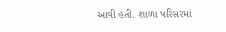આવી હતી. શાળા પરિસરમાં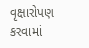વૃક્ષારોપણ કરવામાં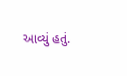આવ્યું હતું.